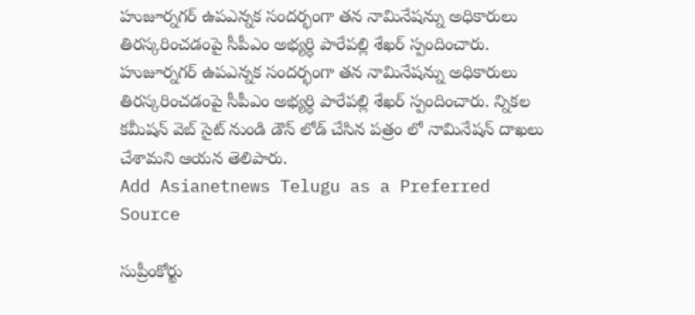హుజూర్నగర్ ఉపఎన్నక సందర్భంగా తన నామినేషన్ను అధికారులు తిరస్కరించడంపై సీపీఎం అభ్యర్ధి పారేపల్లి శేఖర్ స్పందించారు.
హుజూర్నగర్ ఉపఎన్నక సందర్భంగా తన నామినేషన్ను అధికారులు తిరస్కరించడంపై సీపీఎం అభ్యర్ధి పారేపల్లి శేఖర్ స్పందించారు. న్నికల కమీషన్ వెబ్ సైట్ నుండి డౌన్ లోడ్ చేసిన పత్రం లో నామినేషన్ దాఖలు చేశామని ఆయన తెలిపారు.
Add Asianetnews Telugu as a Preferred Source

సుప్రీంకోర్టు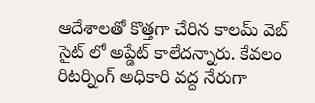ఆదేశాలతో కొత్తగా చేరిన కాలమ్ వెబ్ సైట్ లో అప్డేట్ కాలేదన్నారు. కేవలం రిటర్నింగ్ అధికారి వద్ద నేరుగా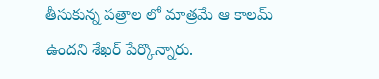తీసుకున్న పత్రాల లో మాత్రమే ఆ కాలమ్ ఉందని శేఖర్ పేర్కొన్నారు.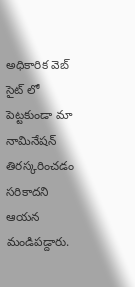అధికారిక వెబ్ సైట్ లో పెట్టకుండా మా నామినేషన్ తిరస్కరించడం సరికాదని ఆయన మండిపడ్దారు.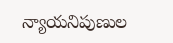న్యాయనిపుణుల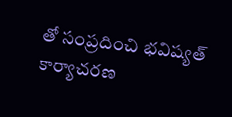తో సంప్రదించి భవిష్యత్ కార్యాచరణ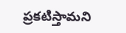ప్రకటిస్తామని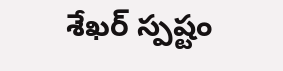శేఖర్ స్పష్టం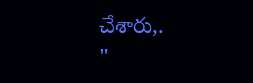చేశారు,.
"